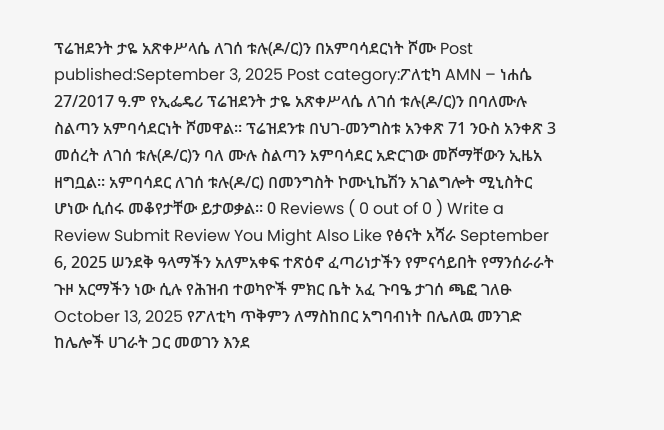ፕሬዝደንት ታዬ አጽቀሥላሴ ለገሰ ቱሉ(ዶ/ር)ን በአምባሳደርነት ሾሙ Post published:September 3, 2025 Post category:ፖለቲካ AMN – ነሐሴ 27/2017 ዓ.ም የኢፌዴሪ ፕሬዝደንት ታዬ አጽቀሥላሴ ለገሰ ቱሉ(ዶ/ር)ን በባለሙሉ ስልጣን አምባሳደርነት ሾመዋል። ፕሬዝደንቱ በህገ-መንግስቱ አንቀጽ 71 ንዑስ አንቀጽ 3 መሰረት ለገሰ ቱሉ(ዶ/ር)ን ባለ ሙሉ ስልጣን አምባሳደር አድርገው መሾማቸውን ኢዜአ ዘግቧል። አምባሳደር ለገሰ ቱሉ(ዶ/ር) በመንግስት ኮሙኒኬሽን አገልግሎት ሚኒስትር ሆነው ሲሰሩ መቆየታቸው ይታወቃል። 0 Reviews ( 0 out of 0 ) Write a Review Submit Review You Might Also Like የፅናት አሻራ September 6, 2025 ሠንደቅ ዓላማችን አለምአቀፍ ተጽዕኖ ፈጣሪነታችን የምናሳይበት የማንሰራራት ጉዞ አርማችን ነው ሲሉ የሕዝብ ተወካዮች ምክር ቤት አፈ ጉባዔ ታገሰ ጫፎ ገለፁ October 13, 2025 የፖለቲካ ጥቅምን ለማስከበር አግባብነት በሌለዉ መንገድ ከሌሎች ሀገራት ጋር መወገን እንደ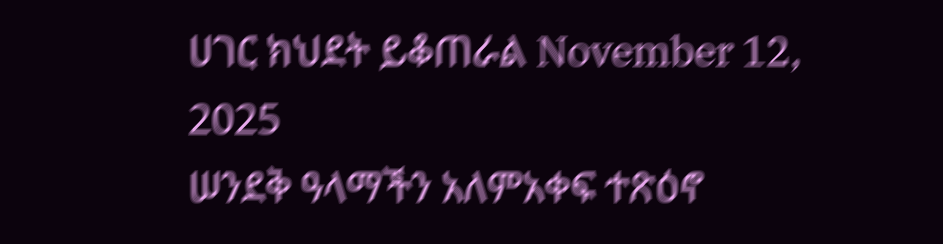ሀገር ክህደት ይቆጠራል November 12, 2025
ሠንደቅ ዓላማችን አለምአቀፍ ተጽዕኖ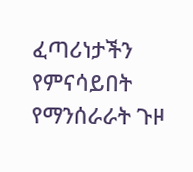ፈጣሪነታችን የምናሳይበት የማንሰራራት ጉዞ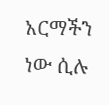አርማችን ነው ሲሉ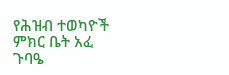የሕዝብ ተወካዮች ምክር ቤት አፈ ጉባዔ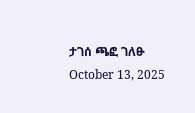ታገሰ ጫፎ ገለፁ October 13, 2025